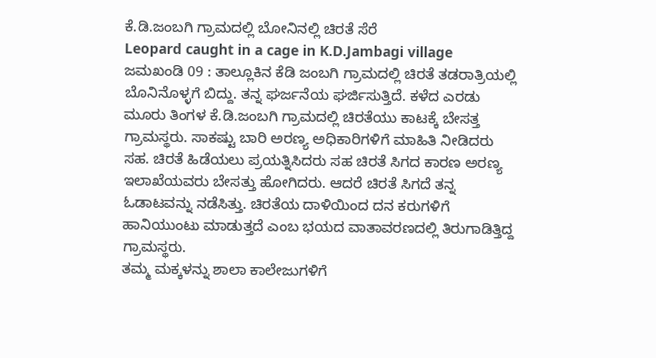ಕೆ.ಡಿ.ಜಂಬಗಿ ಗ್ರಾಮದಲ್ಲಿ ಬೋನಿನಲ್ಲಿ ಚಿರತೆ ಸೆರೆ
Leopard caught in a cage in K.D.Jambagi village
ಜಮಖಂಡಿ 09 : ತಾಲ್ಲೂಕಿನ ಕೆಡಿ ಜಂಬಗಿ ಗ್ರಾಮದಲ್ಲಿ ಚಿರತೆ ತಡರಾತ್ರಿಯಲ್ಲಿ ಬೊನಿನೊಳ್ಳಗೆ ಬಿದ್ದು. ತನ್ನ ಘರ್ಜನೆಯ ಘರ್ಜಿಸುತ್ತಿದೆ. ಕಳೆದ ಎರಡು ಮೂರು ತಿಂಗಳ ಕೆ.ಡಿ.ಜಂಬಗಿ ಗ್ರಾಮದಲ್ಲಿ ಚಿರತೆಯು ಕಾಟಕ್ಕೆ ಬೇಸತ್ತ ಗ್ರಾಮಸ್ಥರು. ಸಾಕಷ್ಟು ಬಾರಿ ಅರಣ್ಯ ಅಧಿಕಾರಿಗಳಿಗೆ ಮಾಹಿತಿ ನೀಡಿದರು ಸಹ. ಚಿರತೆ ಹಿಡೆಯಲು ಪ್ರಯತ್ನಿಸಿದರು ಸಹ ಚಿರತೆ ಸಿಗದ ಕಾರಣ ಅರಣ್ಯ ಇಲಾಖೆಯವರು ಬೇಸತ್ತು ಹೋಗಿದರು. ಆದರೆ ಚಿರತೆ ಸಿಗದೆ ತನ್ನ ಓಡಾಟವನ್ನು ನಡೆಸಿತ್ತು. ಚಿರತೆಯ ದಾಳಿಯಿಂದ ದನ ಕರುಗಳಿಗೆ ಹಾನಿಯುಂಟು ಮಾಡುತ್ತದೆ ಎಂಬ ಭಯದ ವಾತಾವರಣದಲ್ಲಿ ತಿರುಗಾಡಿತ್ತಿದ್ದ ಗ್ರಾಮಸ್ಥರು.
ತಮ್ಮ ಮಕ್ಕಳನ್ನು ಶಾಲಾ ಕಾಲೇಜುಗಳಿಗೆ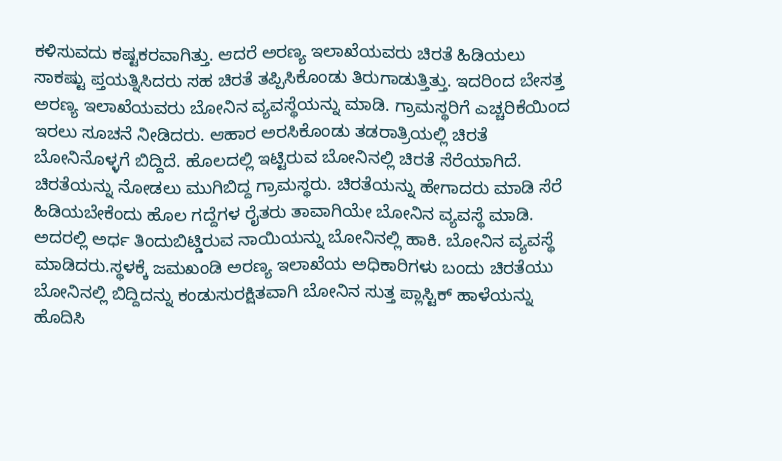ಕಳಿಸುವದು ಕಷ್ಟಕರವಾಗಿತ್ತು. ಆದರೆ ಅರಣ್ಯ ಇಲಾಖೆಯವರು ಚಿರತೆ ಹಿಡಿಯಲು ಸಾಕಷ್ಟು ಪ್ತಯತ್ನಿಸಿದರು ಸಹ ಚಿರತೆ ತಪ್ಪಿಸಿಕೊಂಡು ತಿರುಗಾಡುತ್ತಿತ್ತು. ಇದರಿಂದ ಬೇಸತ್ತ ಅರಣ್ಯ ಇಲಾಖೆಯವರು ಬೋನಿನ ವ್ಯವಸ್ಥೆಯನ್ನು ಮಾಡಿ. ಗ್ರಾಮಸ್ಥರಿಗೆ ಎಚ್ಚರಿಕೆಯಿಂದ ಇರಲು ಸೂಚನೆ ನೀಡಿದರು. ಆಹಾರ ಅರಸಿಕೊಂಡು ತಡರಾತ್ರಿಯಲ್ಲಿ ಚಿರತೆ ಬೋನಿನೊಳ್ಳಗೆ ಬಿದ್ದಿದೆ. ಹೊಲದಲ್ಲಿ ಇಟ್ಟಿರುವ ಬೋನಿನಲ್ಲಿ ಚಿರತೆ ಸೆರೆಯಾಗಿದೆ. ಚಿರತೆಯನ್ನು ನೋಡಲು ಮುಗಿಬಿದ್ದ ಗ್ರಾಮಸ್ಥರು. ಚಿರತೆಯನ್ನು ಹೇಗಾದರು ಮಾಡಿ ಸೆರೆ ಹಿಡಿಯಬೇಕೆಂದು ಹೊಲ ಗದ್ದೆಗಳ ರೈತರು ತಾವಾಗಿಯೇ ಬೋನಿನ ವ್ಯವಸ್ಥೆ ಮಾಡಿ.
ಅದರಲ್ಲಿ ಅರ್ಧ ತಿಂದುಬಿಟ್ಡಿರುವ ನಾಯಿಯನ್ನು ಬೋನಿನಲ್ಲಿ ಹಾಕಿ. ಬೋನಿನ ವ್ಯವಸ್ಥೆ ಮಾಡಿದರು.ಸ್ಥಳಕ್ಕೆ ಜಮಖಂಡಿ ಅರಣ್ಯ ಇಲಾಖೆಯ ಅಧಿಕಾರಿಗಳು ಬಂದು ಚಿರತೆಯು ಬೋನಿನಲ್ಲಿ ಬಿದ್ದಿದನ್ನು ಕಂಡುಸುರಕ್ಷಿತವಾಗಿ ಬೋನಿನ ಸುತ್ತ ಪ್ಲಾಸ್ಟಿಕ್ ಹಾಳೆಯನ್ನು ಹೊದಿಸಿ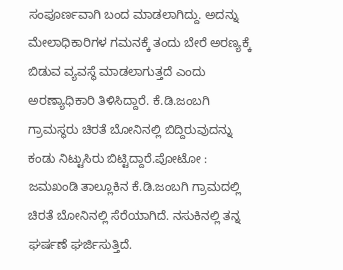ಸಂಪೂರ್ಣವಾಗಿ ಬಂದ ಮಾಡಲಾಗಿದ್ದು. ಅದನ್ನು ಮೇಲಾಧಿಕಾರಿಗಳ ಗಮನಕ್ಕೆ ತಂದು ಬೇರೆ ಅರಣ್ಯಕ್ಕೆ ಬಿಡುವ ವ್ಯವಸ್ಥೆ ಮಾಡಲಾಗುತ್ತದೆ ಎಂದು ಅರಣ್ಯಾಧಿಕಾರಿ ತಿಳಿಸಿದ್ದಾರೆ. ಕೆ.ಡಿ.ಜಂಬಗಿ ಗ್ರಾಮಸ್ಥರು ಚಿರತೆ ಬೋನಿನಲ್ಲಿ ಬಿದ್ದಿರುವುದನ್ನು ಕಂಡು ನಿಟ್ಟುಸಿರು ಬಿಟ್ಟಿದ್ದಾರೆ.ಪೋಟೋ : ಜಮಖಂಡಿ ತಾಲ್ಲೂಕಿನ ಕೆ.ಡಿ.ಜಂಬಗಿ ಗ್ರಾಮದಲ್ಲಿ ಚಿರತೆ ಬೋನಿನಲ್ಲಿ ಸೆರೆಯಾಗಿದೆ. ನಸುಕಿನಲ್ಲಿ ತನ್ನ ಘರ್ಷಣೆ ಘರ್ಜಿಸುತ್ತಿದೆ.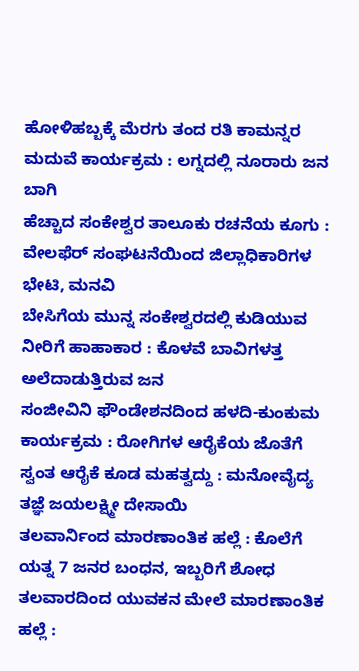ಹೋಳಿಹಬ್ಬಕ್ಕೆ ಮೆರಗು ತಂದ ರತಿ ಕಾಮನ್ನರ ಮದುವೆ ಕಾರ್ಯಕ್ರಮ : ಲಗ್ನದಲ್ಲಿ ನೂರಾರು ಜನ ಬಾಗಿ
ಹೆಚ್ಚಾದ ಸಂಕೇಶ್ವರ ತಾಲೂಕು ರಚನೆಯ ಕೂಗು : ವೇಲಫೆರ್ ಸಂಘಟನೆಯಿಂದ ಜಿಲ್ಲಾಧಿಕಾರಿಗಳ ಭೇಟಿ, ಮನವಿ
ಬೇಸಿಗೆಯ ಮುನ್ನ ಸಂಕೇಶ್ವರದಲ್ಲಿ ಕುಡಿಯುವ ನೀರಿಗೆ ಹಾಹಾಕಾರ : ಕೊಳವೆ ಬಾವಿಗಳತ್ತ ಅಲೆದಾಡುತ್ತಿರುವ ಜನ
ಸಂಜೀವಿನಿ ಫೌಂಡೇಶನದಿಂದ ಹಳದಿ-ಕುಂಕುಮ ಕಾರ್ಯಕ್ರಮ : ರೋಗಿಗಳ ಆರೈಕೆಯ ಜೊತೆಗೆ ಸ್ವಂತ ಆರೈಕೆ ಕೂಡ ಮಹತ್ವದ್ದು : ಮನೋವೈದ್ಯ ತಜ್ಞೆ ಜಯಲಕ್ಷ್ಮೀ ದೇಸಾಯಿ
ತಲವಾರ್ನಿಂದ ಮಾರಣಾಂತಿಕ ಹಲ್ಲೆ : ಕೊಲೆಗೆ ಯತ್ನ 7 ಜನರ ಬಂಧನ, ಇಬ್ಬರಿಗೆ ಶೋಧ
ತಲವಾರದಿಂದ ಯುವಕನ ಮೇಲೆ ಮಾರಣಾಂತಿಕ ಹಲ್ಲೆ :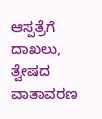ಆಸ್ಪತ್ರೆಗೆ ದಾಖಲು, ತ್ವೇಷದ ವಾತಾವರಣ